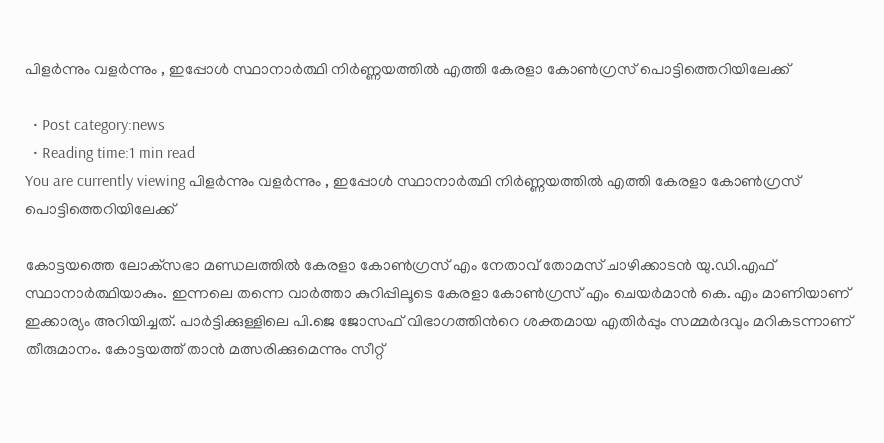പിളര്‍ന്നും വളര്‍ന്നും , ഇപ്പോള്‍ സ്ഥാനാര്‍ത്ഥി നിര്‍ണ്ണയത്തില്‍ എത്തി കേരളാ കോണ്‍ഗ്രസ് പൊട്ടിത്തെറിയിലേക്ക്‌

  • Post category:news
  • Reading time:1 min read
You are currently viewing പിളര്‍ന്നും വളര്‍ന്നും , ഇപ്പോള്‍ സ്ഥാനാര്‍ത്ഥി നിര്‍ണ്ണയത്തില്‍ എത്തി കേരളാ കോണ്‍ഗ്രസ് പൊട്ടിത്തെറിയിലേക്ക്‌

കോട്ടയത്തെ ലോക്‌സഭാ മണ്ഡലത്തില്‍ കേരളാ കോണ്‍ഗ്രസ് എം നേതാവ് തോമസ് ചാഴിക്കാടന്‍ യു.ഡി.എഫ് സ്ഥാനാര്‍ത്ഥിയാകും. ഇന്നലെ തന്നെ വാര്‍ത്താ കുറിപ്പിലൂടെ കേരളാ കോണ്‍ഗ്രസ് എം ചെയര്‍മാന്‍ കെ. എം മാണിയാണ് ഇക്കാര്യം അറിയിച്ചത്. പാര്‍ട്ടിക്കുള്ളിലെ പി.ജെ ജോസഫ് വിഭാഗത്തിന്‍റെ ശക്തമായ എതിര്‍പ്പും സമ്മര്‍ദവും മറികടന്നാണ് തീരുമാനം. കോട്ടയത്ത് താന്‍ മത്സരിക്കുമെന്നും സീറ്റ്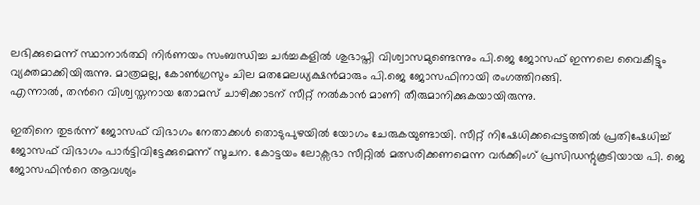ലഭിക്കുമെന്ന് സ്ഥാനാര്‍ത്ഥി നിര്‍ണയം സംബന്ധിച്ച ചര്‍ച്ചകളില്‍ ശുഭാപ്തി വിശ്വാസമുണ്ടെന്നും പി.ജെ ജോസഫ് ഇന്നലെ വൈകീട്ടും വ്യക്തമാക്കിയിരുന്നു. മാത്രമല്ല, കോണ്‍ഗ്രസും ചില മതമേലധ്യക്ഷന്‍മാരും പി.ജെ ജോസഫിനായി രംഗത്തിറങ്ങി.
എന്നാല്‍, തന്‍റെ വിശ്വസ്തനായ തോമസ് ചാഴിക്കാടന് സീറ്റ് നല്‍കാന്‍ മാണി തീരുമാനിക്കുകയായിരുന്നു.

ഇതിനെ തുടര്‍ന്ന് ജോസഫ് വിഭാഗം നേതാക്കള്‍ തൊടുപുഴയില്‍ യോഗം ചേരുകയുണ്ടായി. സീറ്റ് നിഷേധിക്കപ്പെട്ടത്തില്‍ പ്രതിഷേധിച്ച് ജോസഫ് വിഭാഗം പാര്‍ട്ടിവിട്ടേക്കുമെന്ന് സൂചന. കോട്ടയം ലോക്സഭാ സീറ്റില്‍ മത്സരിക്കണമെന്ന വര്‍ക്കിംഗ് പ്രസിഡന്റുകൂടിയായ പി. ജെ ജോസഫിന്‍റെ ആവശ്യം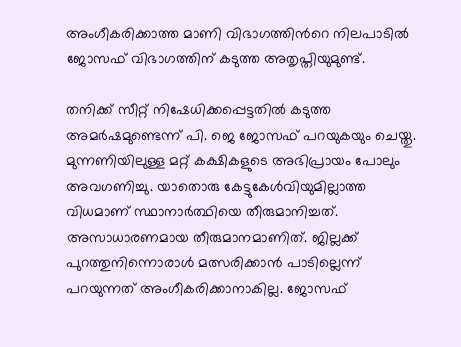അംഗീകരിക്കാത്ത മാണി വിഭാഗത്തിന്‍റെ നിലപാടില്‍ ജോസഫ് വിഭാഗത്തിന് കടുത്ത അതൃപ്തിയുമുണ്ട്.

തനിക്ക് സീറ്റ് നിഷേധിക്കപ്പെട്ടതില്‍ കടുത്ത അമര്‍ഷമുണ്ടെന്ന് പി. ജെ ജോസഫ് പറയുകയും ചെയ്തു. മുന്നണിയിലുള്ള മറ്റ് കക്ഷികളുടെ അഭിപ്രായം പോലും അവഗണിച്ചു. യാതൊരു കേട്ടുകേള്‍വിയുമില്ലാത്ത വിധമാണ് സ്ഥാനാര്‍ത്ഥിയെ തീരുമാനിച്ചത്. അസാധാരണമായ തീരുമാനമാണിത്. ജില്ലക്ക് പുറത്തുനിന്നൊരാള്‍ മത്സരിക്കാന്‍ പാടില്ലെന്ന് പറയുന്നത് അംഗീകരിക്കാനാകില്ല. ജോസഫ്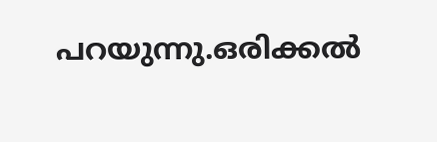പറയുന്നു.ഒരിക്കല്‍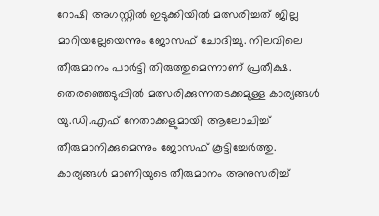റോഷി അഗസ്റ്റില്‍ ഇടുക്കിയില്‍ മത്സരിച്ചത് ജില്ല മാറിയല്ലേയെന്നും ജോസഫ് ചോദിച്ചു. നിലവിലെ തീരുമാനം പാര്‍ട്ടി തിരുത്തുമെന്നാണ് പ്രതീക്ഷ. തെരഞ്ഞെടുപ്പില്‍ മത്സരിക്കുന്നതടക്കമുള്ള കാര്യങ്ങള്‍ യു.ഡി.എഫ് നേതാക്കളുമായി ആലോചിച്ച് തീരുമാനിക്കുമെന്നും ജോസഫ് കൂട്ടിച്ചേര്‍ത്തു. കാര്യങ്ങള്‍ മാണിയുടെ തീരുമാനം അനുസരിച്ച്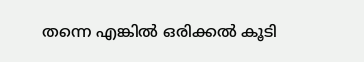തന്നെ എങ്കില്‍ ഒരിക്കല്‍ കൂടി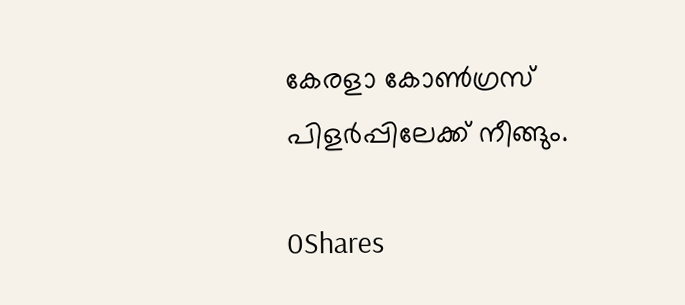കേരളാ കോണ്‍ഗ്രസ് പിളര്‍പ്പിലേക്ക് നീങ്ങും.

0Shares